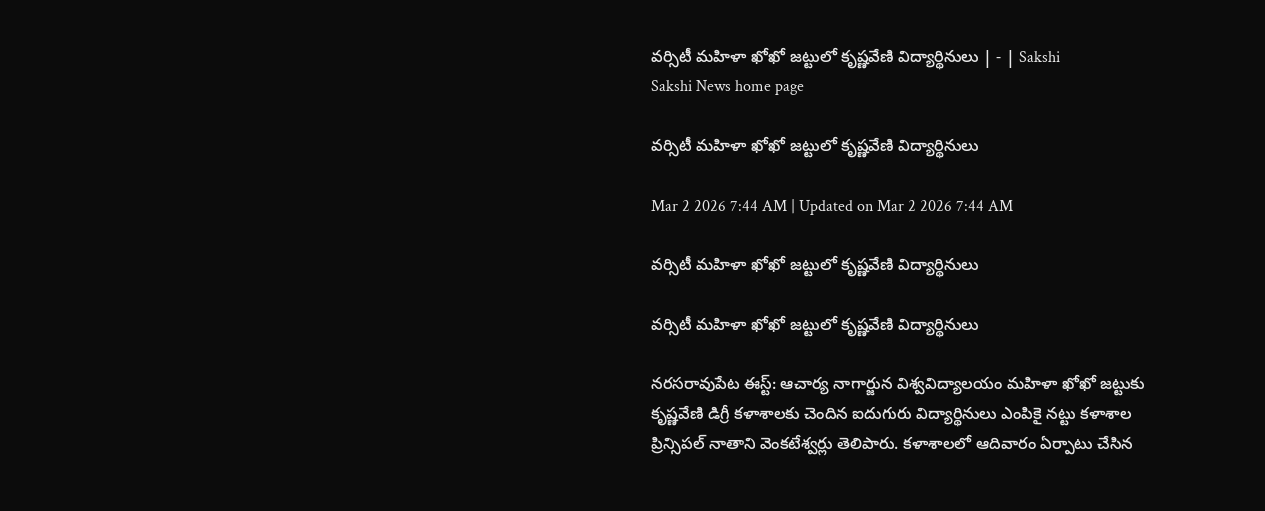వర్సిటీ మహిళా ఖోఖో జట్టులో కృష్ణవేణి విద్యార్థినులు | - | Sakshi
Sakshi News home page

వర్సిటీ మహిళా ఖోఖో జట్టులో కృష్ణవేణి విద్యార్థినులు

Mar 2 2026 7:44 AM | Updated on Mar 2 2026 7:44 AM

వర్సిటీ మహిళా ఖోఖో జట్టులో కృష్ణవేణి విద్యార్థినులు

వర్సిటీ మహిళా ఖోఖో జట్టులో కృష్ణవేణి విద్యార్థినులు

నరసరావుపేట ఈస్ట్‌: ఆచార్య నాగార్జున విశ్వవిద్యాలయం మహిళా ఖోఖో జట్టుకు కృష్ణవేణి డిగ్రీ కళాశాలకు చెందిన ఐదుగురు విద్యార్థినులు ఎంపికై నట్టు కళాశాల ప్రిన్సిపల్‌ నాతాని వెంకటేశ్వర్లు తెలిపారు. కళాశాలలో ఆదివారం ఏర్పాటు చేసిన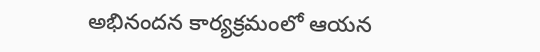అభినందన కార్యక్రమంలో ఆయన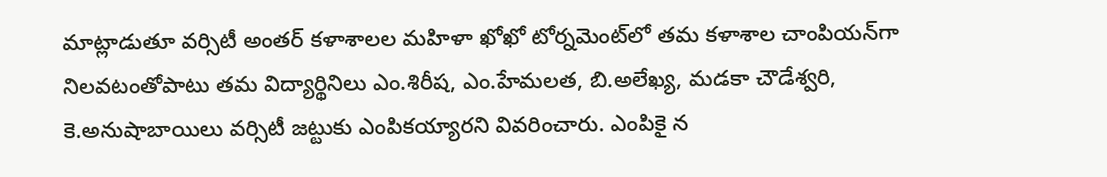మాట్లాడుతూ వర్సిటీ అంతర్‌ కళాశాలల మహిళా ఖోఖో టోర్నమెంట్‌లో తమ కళాశాల చాంపియన్‌గా నిలవటంతోపాటు తమ విద్యార్థినిలు ఎం.శిరీష, ఎం.హేమలత, బి.అలేఖ్య, మడకా చౌడేశ్వరి, కె.అనుషాబాయిలు వర్సిటీ జట్టుకు ఎంపికయ్యారని వివరించారు. ఎంపికై న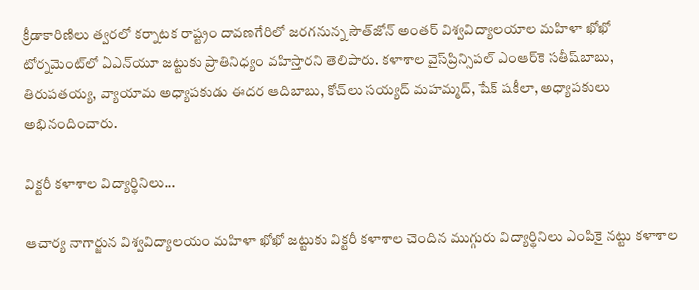క్రీడాకారిణిలు త్వరలో కర్నాటక రాష్ట్రం దావణగేరిలో జరగనున్న సౌత్‌జోన్‌ అంతర్‌ విశ్వవిద్యాలయాల మహిళా ఖోఖో టోర్నమెంట్‌లో ఏఎన్‌యూ జట్టుకు ప్రాతినిధ్యం వహిస్తారని తెలిపారు. కళాశాల వైస్‌ప్రిన్సిపల్‌ ఎంఆర్‌కె సతీష్‌బాబు, తిరుపతయ్య, వ్యాయామ అధ్యాపకుడు ఈదర ఆదిబాబు, కోచ్‌లు సయ్యద్‌ మహమ్మద్‌, షేక్‌ షకీలా, అధ్యాపకులు అభినందించారు.

విక్టరీ కళాశాల విద్యార్థినిలు...

ఆచార్య నాగార్జున విశ్వవిద్యాలయం మహిళా ఖోఖో జట్టుకు విక్టరీ కళాశాల చెందిన ముగ్గురు విద్యార్థినిలు ఎంపికై నట్టు కళాశాల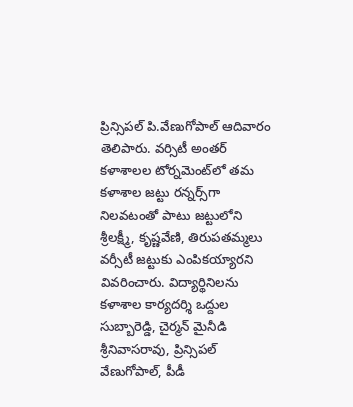ప్రిన్సిపల్‌ పి.వేణుగోపాల్‌ ఆదివారం తెలిపారు. వర్సిటీ అంతర్‌ కళాశాలల టోర్నమెంట్‌లో తమ కళాశాల జట్టు రన్నర్స్‌గా నిలవటంతో పాటు జట్టులోని శ్రీలక్ష్మీ, కృష్ణవేణి, తిరుపతమ్మలు వర్సీటీ జట్టుకు ఎంపికయ్యారని వివరించారు. విద్యార్థినిలను కళాశాల కార్యదర్శి ఒద్దుల సుబ్బారెడ్డి, చైర్మన్‌ మైనీడి శ్రీనివాసరావు, ప్రిన్సిపల్‌ వేణుగోపాల్‌, పీడీ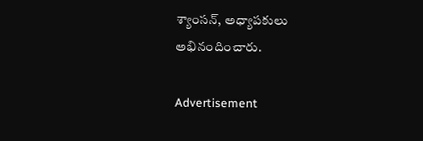శ్యాంసన్‌, అధ్యాపకులు అభినందించారు.

Advertisement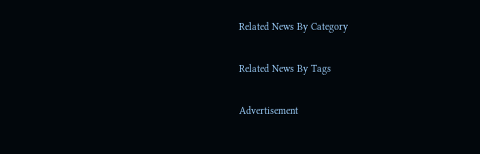Related News By Category

Related News By Tags

Advertisement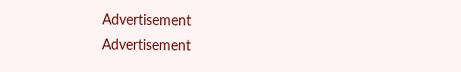Advertisement
Advertisement